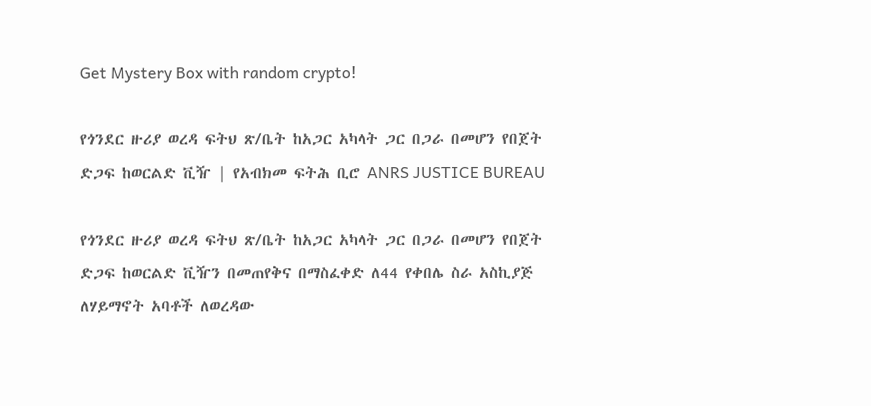Get Mystery Box with random crypto!

የጎንደር ዙሪያ ወረዳ ፍትህ ጽ/ቤት ከአጋር አካላት ጋር በጋራ በመሆን የበጀት ድጋፍ ከወርልድ ቪዥ | የአብክመ ፍትሕ ቢሮ ANRS JUSTICE BUREAU

የጎንደር ዙሪያ ወረዳ ፍትህ ጽ/ቤት ከአጋር አካላት ጋር በጋራ በመሆን የበጀት ድጋፍ ከወርልድ ቪዥን በመጠየቅና በማስፈቀድ ለ44 የቀበሌ ስራ አስኪያጅ ለሃይማኖት አባቶች ለወረዳው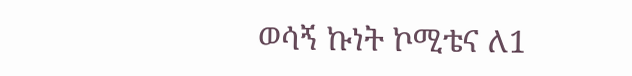ወሳኝ ኩነት ኮሚቴና ለ1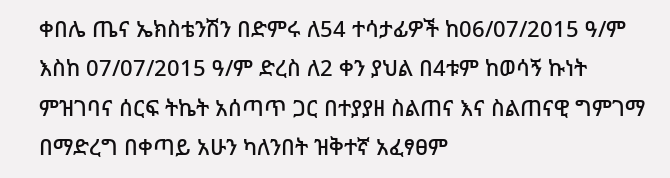ቀበሌ ጤና ኤክስቴንሽን በድምሩ ለ54 ተሳታፊዎች ከ06/07/2015 ዓ/ም እስከ 07/07/2015 ዓ/ም ድረስ ለ2 ቀን ያህል በ4ቱም ከወሳኝ ኩነት ምዝገባና ሰርፍ ትኬት አሰጣጥ ጋር በተያያዘ ስልጠና እና ስልጠናዊ ግምገማ በማድረግ በቀጣይ አሁን ካለንበት ዝቅተኛ አፈፃፀም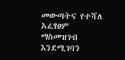መውጣትና የተሻለ አፈፃፀም ማስመዝገብ እንደሚገባን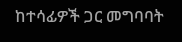ከተሳፊዎች ጋር መግባባት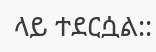ላይ ተደርሷል::